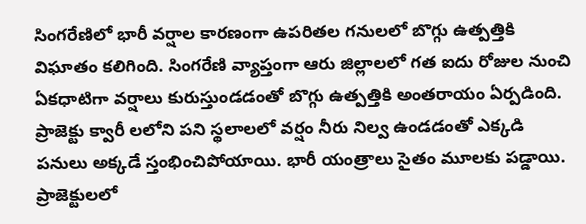సింగరేణిలో భారీ వర్షాల కారణంగా ఉపరితల గనులలో బొగ్గు ఉత్పత్తికి విఘాతం కలిగింది. సింగరేణి వ్యాప్తంగా ఆరు జిల్లాలలో గత ఐదు రోజుల నుంచి ఏకధాటిగా వర్షాలు కురుస్తుండడంతో బొగ్గు ఉత్పత్తికి అంతరాయం ఏర్పడింది. ప్రాజెక్టు క్వారీ లలోని పని స్థలాలలో వర్షం నీరు నిల్వ ఉండడంతో ఎక్కడి పనులు అక్కడే స్తంభించిపోయాయి. భారీ యంత్రాలు సైతం మూలకు పడ్డాయి. ప్రాజెక్టులలో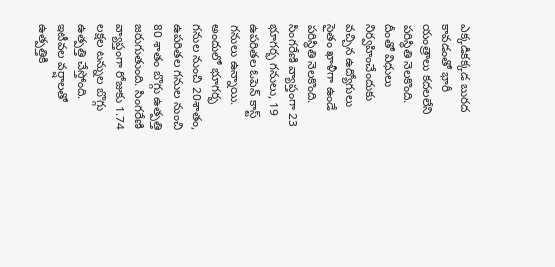ఎక్కడికక్కడ బురద కావడంతో భారీ యంత్రాలు కదలలేని పరిస్థితి నెలకొంది. దీంతో విధులు నిర్వహించేందుకు వచ్చిన ఉద్యోగులు సైతం ఖాళీగా ఉండే పరిస్థితి నెలకొంది. సింగరేణి వ్యాప్తంగా 23 భూగర్భ గనులు, 19 ఉపరితల ఓపెన్ కాస్ట్ గనులు ఉన్నాయి. అందులో భూగర్భ గనుల నుంచి 20శాతం, ఉపరితల గనుల నుంచి 80 శాతం బొగ్గు ఉత్పత్తి జరుగుతుంది. సింగరేణి వ్యాప్తంగా రోజుకు 1.74 లక్షల టన్నుల బొగ్గు ఉత్పత్తి చేస్తోంది.
ఇటీవల వర్షాలతో ఉత్పత్తికి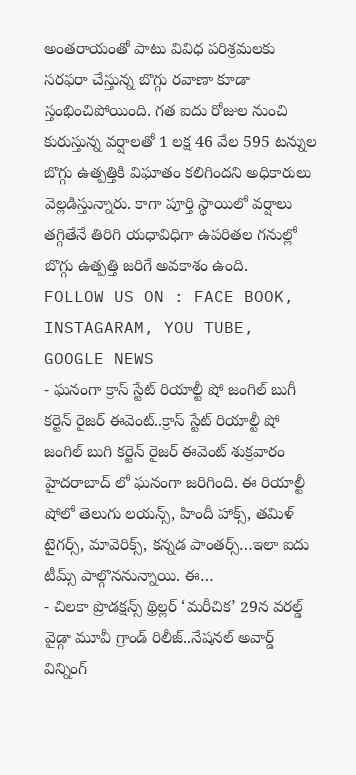అంతరాయంతో పాటు వివిధ పరిశ్రమలకు సరఫరా చేస్తున్న బొగ్గు రవాణా కూడా స్తంభించిపోయింది. గత ఐదు రోజుల నుంచి కురుస్తున్న వర్షాలతో 1 లక్ష 46 వేల 595 టన్నుల బొగ్గు ఉత్పత్తికి విఘాతం కలిగిందని అధికారులు వెల్లడిస్తున్నారు. కాగా పూర్తి స్థాయిలో వర్షాలు తగ్గితేనే తిరిగి యధావిధిగా ఉపరితల గనుల్లో బొగ్గు ఉత్పత్తి జరిగే అవకాశం ఉంది.
FOLLOW US ON : FACE BOOK, INSTAGARAM, YOU TUBE, GOOGLE NEWS
- ఘనంగా క్రాస్ స్టేట్ రియాల్టీ షో జంగిల్ బుగీ కర్టెన్ రైజర్ ఈవెంట్..క్రాస్ స్టేట్ రియాల్టీ షో జంగిల్ బుగి కర్టెన్ రైజర్ ఈవెంట్ శుక్రవారం హైదరాబాద్ లో ఘనంగా జరిగింది. ఈ రియాల్టీ షోలో తెలుగు లయన్స్, హిందీ హాక్స్, తమిళ్ టైగర్స్, మావెరిక్స్, కన్నడ పాంతర్స్…ఇలా ఐదు టీమ్స్ పాల్గొననున్నాయి. ఈ…
- చిలకా ప్రొడక్షన్స్ థ్రిల్లర్ ‘మరీచిక’ 29న వరల్డ్ వైడ్గా మూవీ గ్రాండ్ రిలీజ్..నేషనల్ అవార్డ్ విన్నింగ్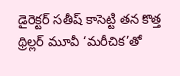డైరెక్టర్ సతీష్ కాసెట్టి తన కొత్త థ్రిల్లర్ మూవీ ‘మరీచిక’తో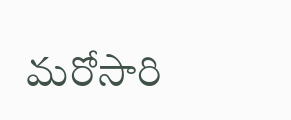మరోసారి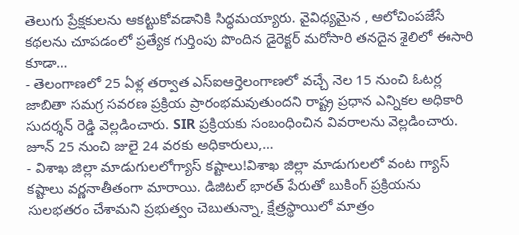తెలుగు ప్రేక్షకులను ఆకట్టుకోవడానికి సిద్ధమయ్యారు. వైవిధ్యమైన , ఆలోచింపజేసే కథలను చూపడంలో ప్రత్యేక గుర్తింపు పొందిన డైరెక్టర్ మరోసారి తనదైన శైలిలో ఈసారి కూడా…
- తెలంగాణలో 25 ఏళ్ల తర్వాత ఎస్ఐఆర్తెలంగాణలో వచ్చే నెల 15 నుంచి ఓటర్ల జాబితా సమగ్ర సవరణ ప్రక్రియ ప్రారంభమవుతుందని రాష్ట్ర ప్రధాన ఎన్నికల అధికారి సుదర్శన్ రెడ్డి వెల్లడించారు. SIR ప్రక్రియకు సంబంధించిన వివరాలను వెల్లడించారు. జూన్ 25 నుంచి జులై 24 వరకు అధికారులు,…
- విశాఖ జిల్లా మాడుగులలోగ్యాస్ కష్టాలు!విశాఖ జిల్లా మాడుగులలో వంట గ్యాస్ కష్టాలు వర్ణనాతీతంగా మారాయి. డిజిటల్ భారత్ పేరుతో బుకింగ్ ప్రక్రియను సులభతరం చేశామని ప్రభుత్వం చెబుతున్నా, క్షేత్రస్థాయిలో మాత్రం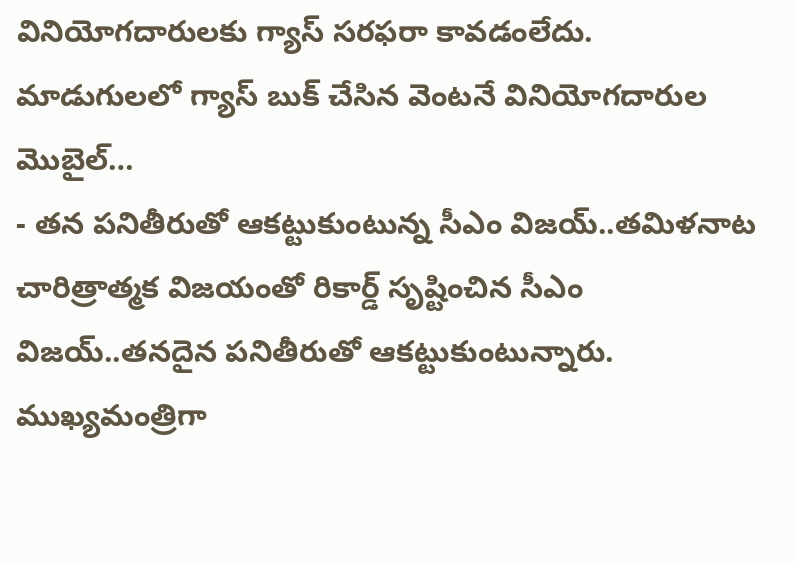వినియోగదారులకు గ్యాస్ సరఫరా కావడంలేదు. మాడుగులలో గ్యాస్ బుక్ చేసిన వెంటనే వినియోగదారుల మొబైల్…
- తన పనితీరుతో ఆకట్టుకుంటున్న సీఎం విజయ్..తమిళనాట చారిత్రాత్మక విజయంతో రికార్డ్ సృష్టించిన సీఎం విజయ్..తనదైన పనితీరుతో ఆకట్టుకుంటున్నారు. ముఖ్యమంత్రిగా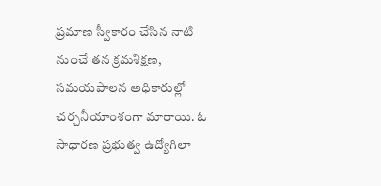ప్రమాణ స్వీకారం చేసిన నాటి నుంచే తన క్రమశిక్షణ, సమయపాలన అధికారుల్లో చర్చనీయాంశంగా మారాయి. ఓ సాధారణ ప్రభుత్వ ఉద్యోగిలా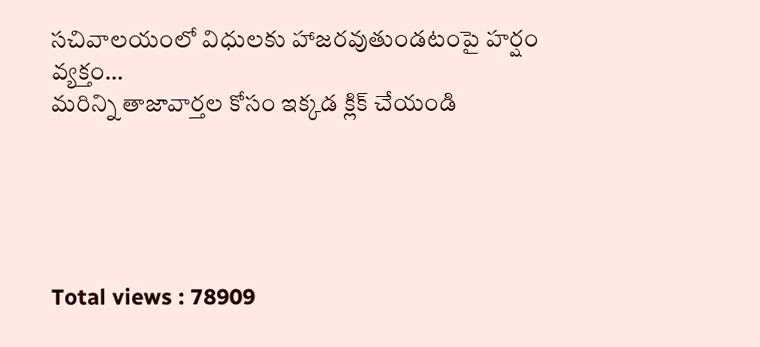సచివాలయంలో విధులకు హాజరవుతుండటంపై హర్షం వ్యక్తం…
మరిన్ని తాజావార్తల కోసం ఇక్కడ క్లిక్ చేయండి





Total views : 78909